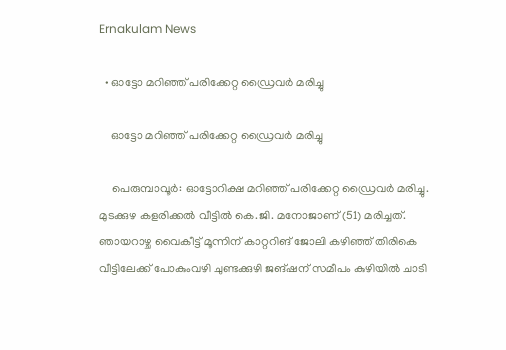Ernakulam News

  • ഓട്ടോ മറിഞ്ഞ് പരിക്കേറ്റ ഡ്രൈവർ മരിച്ചു

    ഓട്ടോ മറിഞ്ഞ് പരിക്കേറ്റ ഡ്രൈവർ മരിച്ചു

    പെരുമ്പാവൂർ: ഓട്ടോറിക്ഷ മറിഞ്ഞ് പരിക്കേറ്റ ഡ്രൈവർ മരിച്ചു. മുടക്കുഴ കളരിക്കൽ വീട്ടിൽ കെ.ജി. മനോജാണ് (51) മരിച്ചത്. ഞായറാഴ്ച വൈകീട്ട് മൂന്നിന് കാറ്ററിങ് ജോലി കഴിഞ്ഞ് തിരികെ വീട്ടിലേക്ക് പോകുംവഴി ചുണ്ടക്കുഴി ജങ്ഷന് സമീപം കുഴിയിൽ ചാടി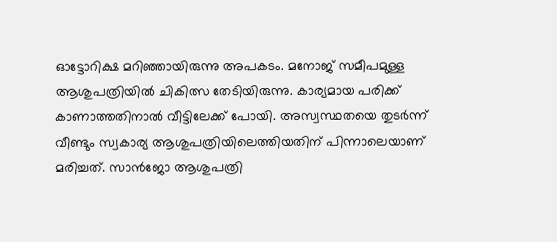ഓട്ടോറിക്ഷ മറിഞ്ഞായിരുന്നു അപകടം. മനോജ് സമീപമുള്ള ആശുപത്രിയിൽ ചികിത്സ തേടിയിരുന്നു. കാര്യമായ പരിക്ക് കാണാത്തതിനാൽ വീട്ടിലേക്ക് പോയി. അസ്വസ്ഥതയെ തുടർന്ന് വീണ്ടും സ്വകാര്യ ആശുപത്രിയിലെത്തിയതിന് പിന്നാലെയാണ് മരിച്ചത്. സാൻജോ ആശുപത്രി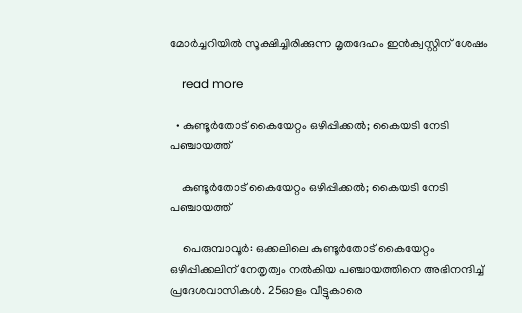മോർച്ചറിയിൽ സൂക്ഷിച്ചിരിക്കുന്ന മൃതദേഹം ഇൻക്വസ്റ്റിന് ശേഷം

    read more

  • കുണ്ടൂര്‍തോട് കൈയേറ്റം ഒഴിപ്പിക്കല്‍; കൈയടി നേടി പഞ്ചായത്ത്

    കുണ്ടൂര്‍തോട് കൈയേറ്റം ഒഴിപ്പിക്കല്‍; കൈയടി നേടി പഞ്ചായത്ത്

    പെരുമ്പാവൂര്‍: ഒക്കലിലെ കുണ്ടൂര്‍തോട് കൈയേറ്റം ഒഴിപ്പിക്കലിന് നേതൃത്വം നല്‍കിയ പഞ്ചായത്തിനെ അഭിനന്ദിച്ച് പ്രദേശവാസികള്‍. 25ഓളം വീട്ടുകാരെ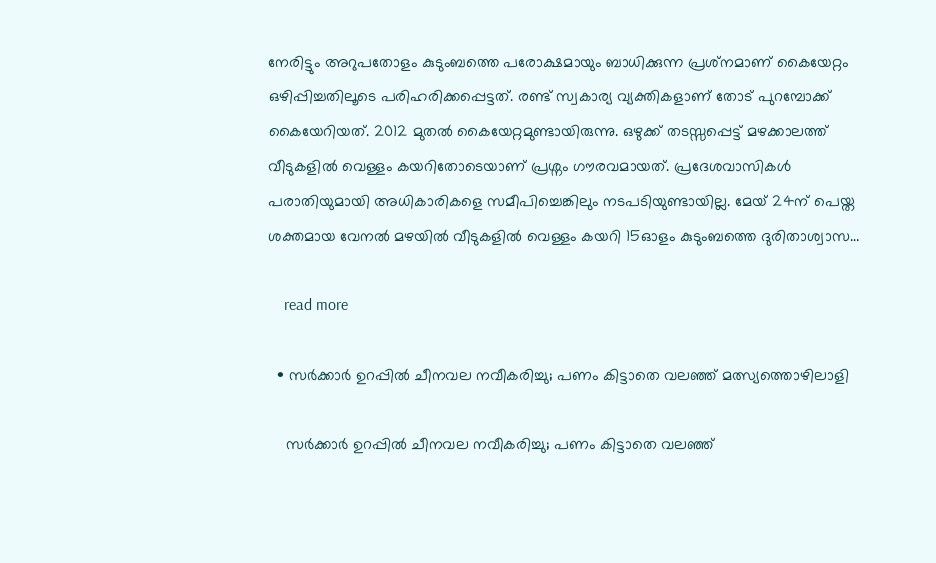നേരിട്ടും അറുപതോളം കുടുംബത്തെ പരോക്ഷമായും ബാധിക്കുന്ന പ്രശ്‌നമാണ് കൈയേറ്റം ഒഴിപ്പിച്ചതിലൂടെ പരിഹരിക്കപ്പെട്ടത്. രണ്ട് സ്വകാര്യ വ്യക്തികളാണ് തോട് പുറമ്പോക്ക് കൈയേറിയത്. 2012 മുതല്‍ കൈയേറ്റമുണ്ടായിരുന്നു. ഒഴുക്ക് തടസ്സപ്പെട്ട് മഴക്കാലത്ത് വീടുകളില്‍ വെള്ളം കയറിതോടെയാണ് പ്രശ്നം ഗൗരവമായത്. പ്രദേശവാസികള്‍ പരാതിയുമായി അധികാരികളെ സമീപിച്ചെങ്കിലും നടപടിയുണ്ടായില്ല. മേയ് 24ന് പെയ്ത ശക്തമായ വേനല്‍ മഴയില്‍ വീടുകളില്‍ വെള്ളം കയറി 15ഓളം കുടുംബത്തെ ദുരിതാശ്വാസ…

    read more

  • സർക്കാർ ഉറപ്പിൽ ചീനവല നവീകരിച്ചു; പണം കിട്ടാതെ വലഞ്ഞ് മത്സ്യത്തൊഴിലാളി

    സർക്കാർ ഉറപ്പിൽ ചീനവല നവീകരിച്ചു; പണം കിട്ടാതെ വലഞ്ഞ്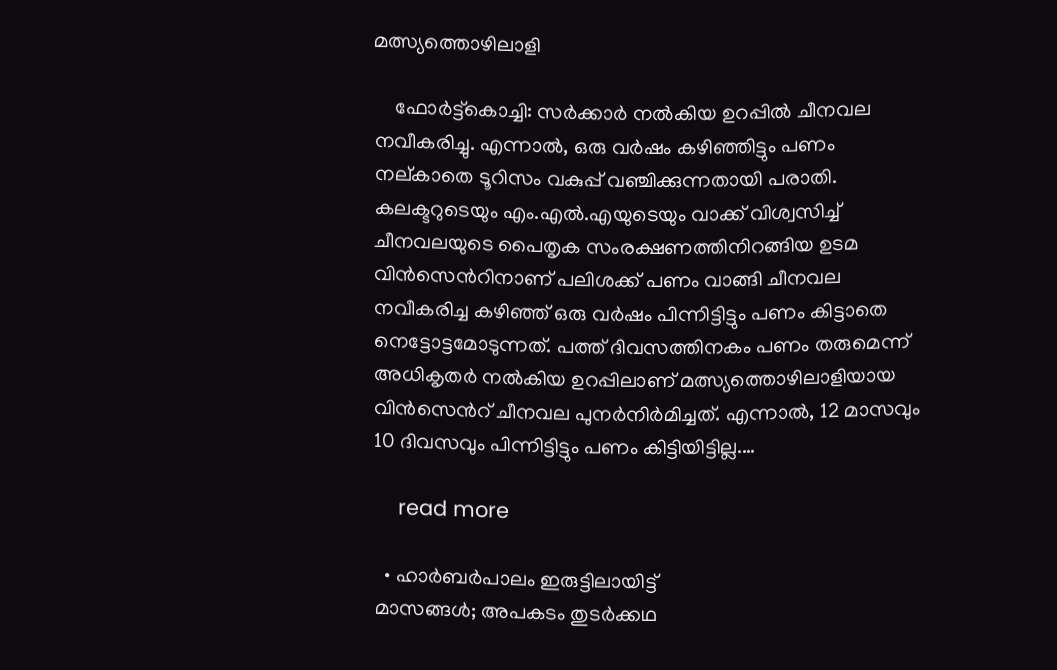മത്സ്യത്തൊഴിലാളി

    ഫോർട്ട്കൊച്ചി: സർക്കാർ നൽകിയ ഉറപ്പിൽ ചീനവല നവീകരിച്ചു. എന്നാൽ, ഒരു വർഷം കഴിഞ്ഞിട്ടും പണം നല്കാതെ ടൂറിസം വകുപ്പ് വഞ്ചിക്കുന്നതായി പരാതി. കലക്ടറുടെയും എം.എൽ.എയുടെയും വാക്ക് വിശ്വസിച്ച് ചീനവലയുടെ പൈതൃക സംരക്ഷണത്തിനിറങ്ങിയ ഉടമ വിൻസെന്‍റിനാണ് പലിശക്ക് പണം വാങ്ങി ചീനവല നവീകരിച്ച കഴിഞ്ഞ് ഒരു വർഷം പിന്നിട്ടിട്ടും പണം കിട്ടാതെ നെട്ടോട്ടമോടുന്നത്. പത്ത് ദിവസത്തിനകം പണം തരുമെന്ന് അധികൃതർ നൽകിയ ഉറപ്പിലാണ് മത്സ്യത്തൊഴിലാളിയായ വിൻസെന്‍റ് ചീനവല പുനർനിർമിച്ചത്. എന്നാൽ, 12 മാസവും 10 ദിവസവും പിന്നിട്ടിട്ടും പണം കിട്ടിയിട്ടില്ല.…

    read more

  • ഹാർബർപാലം ഇരുട്ടിലായിട്ട്
മാസങ്ങൾ; അപകടം തുടർക്കഥ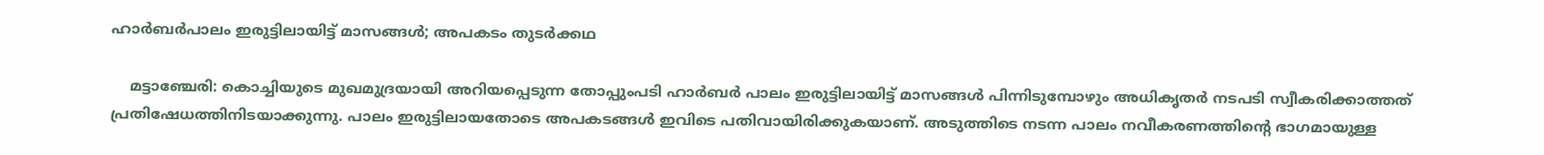ഹാർബർപാലം ഇരുട്ടിലായിട്ട് മാസങ്ങൾ; അപകടം തുടർക്കഥ

    മട്ടാഞ്ചേരി: കൊച്ചിയുടെ മുഖമുദ്രയായി അറിയപ്പെടുന്ന തോപ്പുംപടി ഹാർബർ പാലം ഇരുട്ടിലായിട്ട് മാസങ്ങൾ പിന്നിടുമ്പോഴും അധികൃതർ നടപടി സ്വീകരിക്കാത്തത് പ്രതിഷേധത്തിനിടയാക്കുന്നു. പാലം ഇരുട്ടിലായതോടെ അപകടങ്ങൾ ഇവിടെ പതിവായിരിക്കുകയാണ്. അടുത്തിടെ നടന്ന പാലം നവീകരണത്തിന്റെ ഭാഗമായുള്ള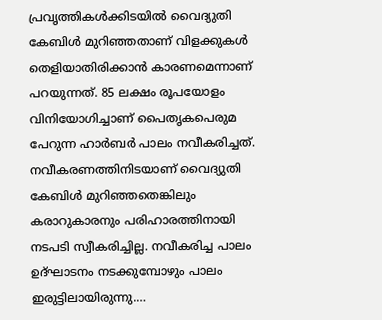പ്രവൃത്തികൾക്കിടയിൽ വൈദ്യുതി കേബിൾ മുറിഞ്ഞതാണ് വിളക്കുകൾ തെളിയാതിരിക്കാൻ കാരണമെന്നാണ് പറയുന്നത്. 85 ലക്ഷം രൂപയോളം വിനിയോഗിച്ചാണ് പൈതൃകപെരുമ പേറുന്ന ഹാർബർ പാലം നവീകരിച്ചത്. നവീകരണത്തിനിടയാണ് വൈദ്യുതി കേബിൾ മുറിഞ്ഞതെങ്കിലും കരാറുകാരനും പരിഹാരത്തിനായി നടപടി സ്വീകരിച്ചില്ല. നവീകരിച്ച പാലം ഉദ്ഘാടനം നടക്കുമ്പോഴും പാലം ഇരുട്ടിലായിരുന്നു.…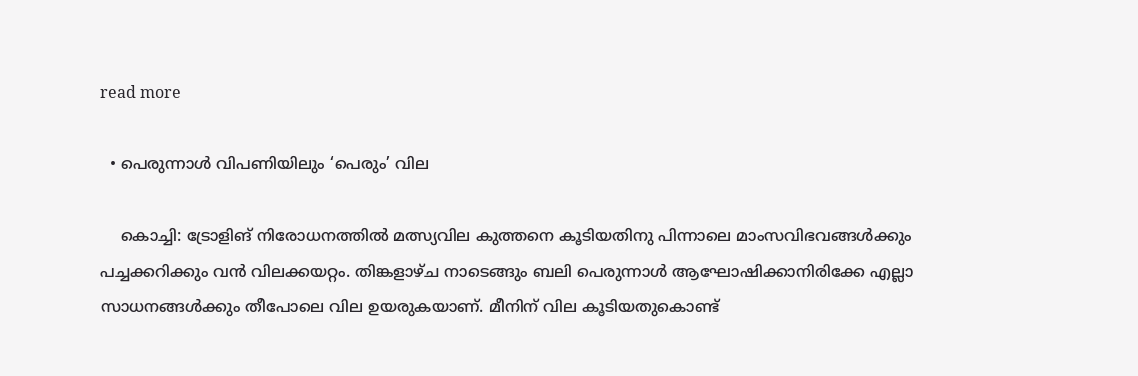read more

  • പെരുന്നാൾ വിപണിയിലും ‘പെരും’ വില

    കൊച്ചി: ട്രോളിങ് നിരോധനത്തിൽ മത്സ്യവില കുത്തനെ കൂടിയതിനു പിന്നാലെ മാംസവിഭവങ്ങൾക്കും പച്ചക്കറിക്കും വൻ വിലക്കയറ്റം. തിങ്കളാഴ്ച നാടെങ്ങും ബലി പെരുന്നാൾ ആഘോഷിക്കാനിരിക്കേ എല്ലാ സാധനങ്ങൾക്കും തീപോലെ വില ഉയരുകയാണ്. മീനിന് വില കൂടിയതുകൊണ്ട്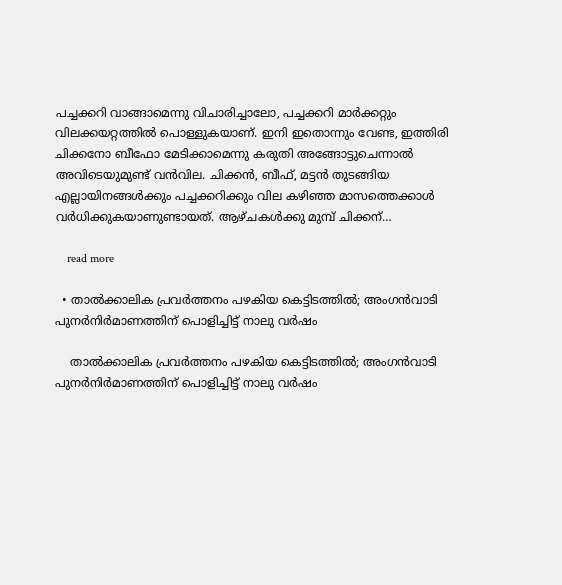പച്ചക്കറി വാങ്ങാമെന്നു വിചാരിച്ചാലോ, പച്ചക്കറി മാർക്കറ്റും വിലക്കയറ്റത്തിൽ പൊള്ളുകയാണ്. ഇനി ഇതൊന്നും വേണ്ട, ഇത്തിരി ചിക്കനോ ബീഫോ മേടിക്കാമെന്നു കരുതി അങ്ങോട്ടുചെന്നാൽ അവിടെയുമുണ്ട് വൻവില. ചിക്കൻ, ബീഫ്, മട്ടൻ തുടങ്ങിയ എല്ലായിനങ്ങൾക്കും പച്ചക്കറിക്കും വില കഴിഞ്ഞ മാസത്തെക്കാൾ വർധിക്കുകയാണുണ്ടായത്. ആഴ്ചകൾക്കു മുമ്പ് ചിക്കന്…

    read more

  • താൽക്കാലിക പ്രവർത്തനം പഴകിയ കെട്ടിടത്തിൽ; അംഗൻവാടി പുനർനിർമാണത്തിന് പൊളിച്ചിട്ട് നാലു വർഷം

    താൽക്കാലിക പ്രവർത്തനം പഴകിയ കെട്ടിടത്തിൽ; അംഗൻവാടി പുനർനിർമാണത്തിന് പൊളിച്ചിട്ട് നാലു വർഷം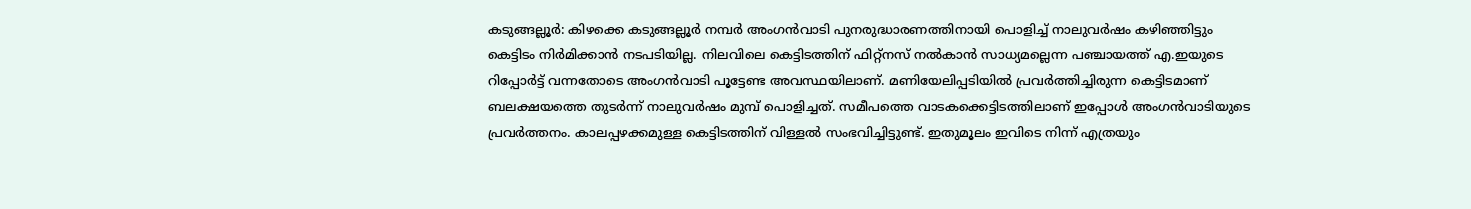കടുങ്ങല്ലൂർ: കിഴക്കെ കടുങ്ങല്ലൂർ നമ്പർ അംഗൻവാടി പുനരുദ്ധാരണത്തിനായി പൊളിച്ച് നാലുവർഷം കഴിഞ്ഞിട്ടും കെട്ടിടം നിർമിക്കാൻ നടപടിയില്ല. നിലവിലെ കെട്ടിടത്തിന് ഫിറ്റ്നസ് നൽകാൻ സാധ്യമല്ലെന്ന പഞ്ചായത്ത് എ.ഇയുടെ റിപ്പോർട്ട് വന്നതോടെ അംഗൻവാടി പൂട്ടേണ്ട അവസ്ഥയിലാണ്. മണിയേലിപ്പടിയിൽ പ്രവർത്തിച്ചിരുന്ന കെട്ടിടമാണ് ബലക്ഷയത്തെ തുടർന്ന് നാലുവർഷം മുമ്പ് പൊളിച്ചത്. സമീപത്തെ വാടകക്കെട്ടിടത്തിലാണ് ഇപ്പോൾ അംഗൻവാടിയുടെ പ്രവർത്തനം. കാലപ്പഴക്കമുള്ള കെട്ടിടത്തിന് വിള്ളൽ സംഭവിച്ചിട്ടുണ്ട്. ഇതുമൂലം ഇവിടെ നിന്ന് എത്രയും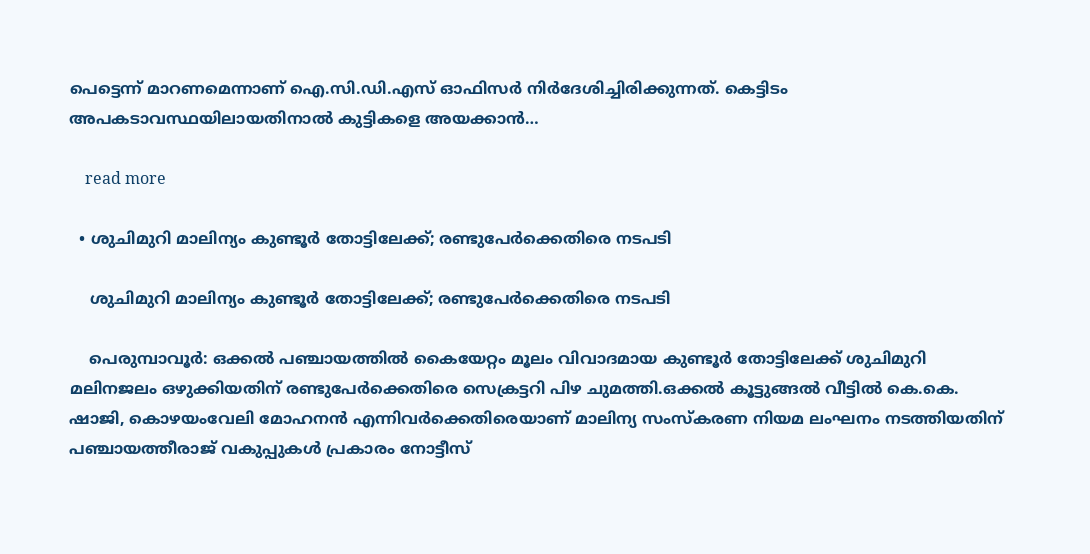പെട്ടെന്ന് മാറണമെന്നാണ് ഐ.സി.ഡി.എസ് ഓഫിസർ നിർദേശിച്ചിരിക്കുന്നത്. കെട്ടിടം അപകടാവസ്ഥയിലായതിനാൽ കുട്ടികളെ അയക്കാൻ…

    read more

  • ശുചിമുറി മാലിന്യം കുണ്ടൂര്‍ തോട്ടിലേക്ക്; രണ്ടുപേര്‍ക്കെതിരെ നടപടി

    ശുചിമുറി മാലിന്യം കുണ്ടൂര്‍ തോട്ടിലേക്ക്; രണ്ടുപേര്‍ക്കെതിരെ നടപടി

    പെരുമ്പാവൂര്‍: ഒക്കല്‍ പഞ്ചായത്തില്‍ കൈയേറ്റം മൂലം വിവാദമായ കുണ്ടൂര്‍ തോട്ടിലേക്ക് ശുചിമുറി മലിനജലം ഒഴുക്കിയതിന് രണ്ടുപേര്‍ക്കെതിരെ സെക്രട്ടറി പിഴ ചുമത്തി.ഒക്കല്‍ കൂട്ടുങ്ങല്‍ വീട്ടില്‍ കെ.കെ. ഷാജി, കൊഴയംവേലി മോഹനന്‍ എന്നിവര്‍ക്കെതിരെയാണ് മാലിന്യ സംസ്‌കരണ നിയമ ലംഘനം നടത്തിയതിന് പഞ്ചായത്തീരാജ് വകുപ്പുകള്‍ പ്രകാരം നോട്ടീസ്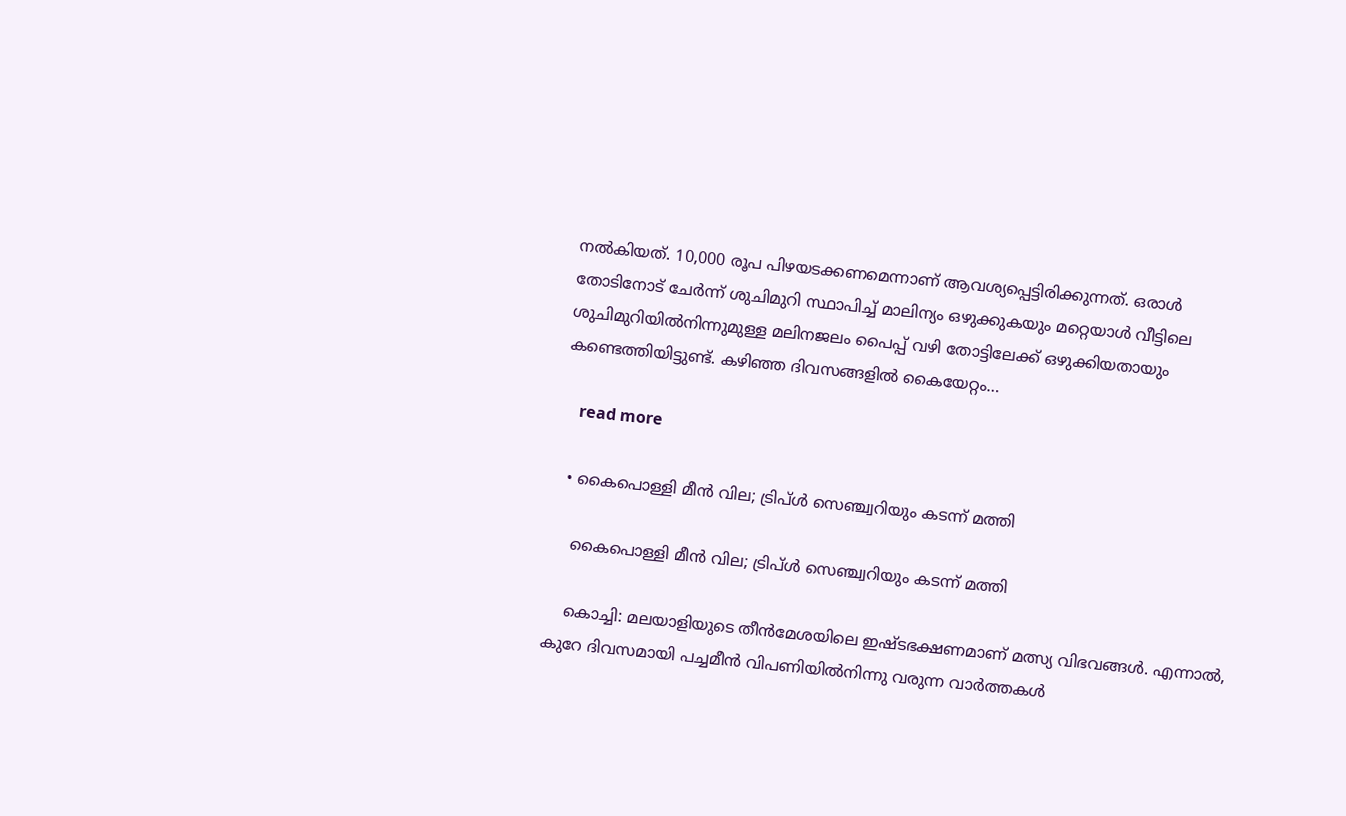നല്‍കിയത്. 10,000 രൂപ പിഴയടക്കണമെന്നാണ് ആവശ്യപ്പെട്ടിരിക്കുന്നത്. ഒരാള്‍ തോടിനോട് ചേര്‍ന്ന് ശുചിമുറി സ്ഥാപിച്ച് മാലിന്യം ഒഴുക്കുകയും മറ്റെയാള്‍ വീട്ടിലെ ശുചിമുറിയില്‍നിന്നുമുള്ള മലിനജലം പൈപ്പ് വഴി തോട്ടിലേക്ക് ഒഴുക്കിയതായും കണ്ടെത്തിയിട്ടുണ്ട്. കഴിഞ്ഞ ദിവസങ്ങളില്‍ കൈയേറ്റം…

    read more

  • കൈപൊള്ളി മീൻ വില; ട്രിപ്ൾ സെഞ്ച്വറിയും കടന്ന് മത്തി

    കൈപൊള്ളി മീൻ വില; ട്രിപ്ൾ സെഞ്ച്വറിയും കടന്ന് മത്തി

    കൊച്ചി: മലയാളിയുടെ തീൻമേശയിലെ ഇഷ്ടഭക്ഷണമാണ് മത്സ്യ വിഭവങ്ങൾ. എന്നാൽ, കുറേ ദിവസമായി പച്ചമീൻ വിപണിയിൽനിന്നു വരുന്ന വാർത്തകൾ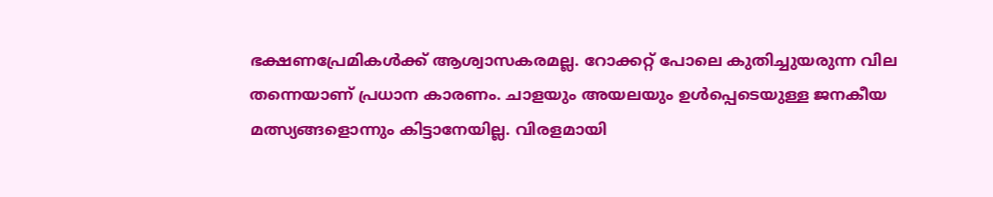ഭക്ഷണപ്രേമികൾക്ക് ആശ്വാസകരമല്ല. റോക്കറ്റ് പോലെ കുതിച്ചുയരുന്ന വില തന്നെയാണ് പ്രധാന കാരണം. ചാളയും അയലയും ഉൾപ്പെടെയുള്ള ജനകീയ മത്സ്യങ്ങളൊന്നും കിട്ടാനേയില്ല. വിരളമായി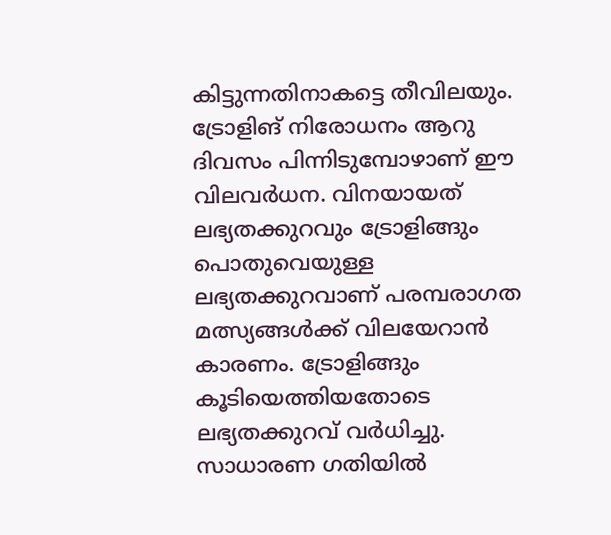കിട്ടുന്നതിനാകട്ടെ തീവിലയും. ട്രോളിങ് നിരോധനം ആറു ദിവസം പിന്നിടുമ്പോഴാണ് ഈ വിലവർധന. വിനയായത് ലഭ്യതക്കുറവും ട്രോളിങ്ങും പൊതുവെയുള്ള ലഭ്യതക്കുറവാണ് പരമ്പരാഗത മത്സ്യങ്ങൾക്ക് വിലയേറാൻ കാരണം. ട്രോളിങ്ങും കൂടിയെത്തിയതോടെ ലഭ്യതക്കുറവ് വർധിച്ചു. സാധാരണ ഗതിയിൽ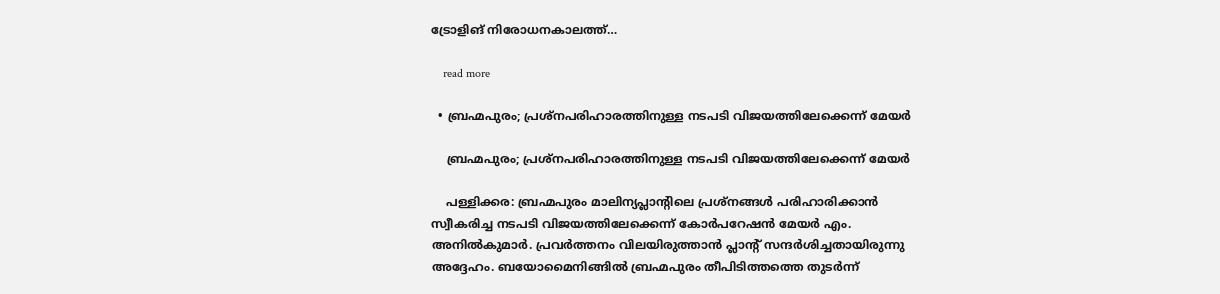ട്രോളിങ് നിരോധനകാലത്ത്…

    read more

  • ബ്രഹ്മപുരം; പ്രശ്നപരിഹാരത്തിനുള്ള നടപടി വിജയത്തിലേക്കെന്ന് മേയർ

    ബ്രഹ്മപുരം; പ്രശ്നപരിഹാരത്തിനുള്ള നടപടി വിജയത്തിലേക്കെന്ന് മേയർ

    പള്ളിക്കര: ബ്രഹ്മപുരം മാലിന്യപ്ലാന്‍റിലെ പ്രശ്നങ്ങൾ പരിഹാരിക്കാൻ സ്വീകരിച്ച നടപടി വിജയത്തിലേക്കെന്ന് കോർപറേഷൻ മേയർ എം. അനിൽകുമാർ. പ്രവർത്തനം വിലയിരുത്താൻ പ്ലാന്‍റ് സന്ദർശിച്ചതായിരുന്നു അദ്ദേഹം. ബയോമൈനിങ്ങിൽ ബ്രഹ്മപുരം തീപിടിത്തത്തെ തുടർന്ന്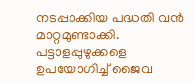നടപ്പാക്കിയ പദ്ധതി വൻ മാറ്റമുണ്ടാക്കി. പട്ടാളപ്പുഴുക്കളെ ഉപയോഗിച്ച് ജൈവ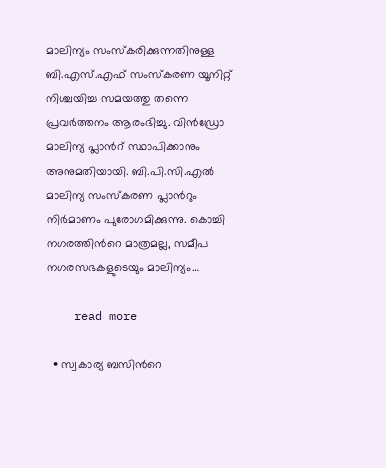മാലിന്യം സംസ്കരിക്കുന്നതിനുള്ള ബി.എസ്.എഫ് സംസ്കരണ യൂനിറ്റ് നിശ്ചയിച്ച സമയത്തു തന്നെ പ്രവർത്തനം ആരംഭിച്ചു. വിൻഡ്രോ മാലിന്യ പ്ലാന്‍റ് സ്ഥാപിക്കാനും അനുമതിയായി. ബി.പി.സി.എൽ മാലിന്യ സംസ്കരണ പ്ലാന്‍റും നിർമാണം പുരോഗമിക്കുന്നു. കൊച്ചി നഗരത്തിന്‍റെ മാത്രമല്ല, സമീപ നഗരസഭകളുടെയും മാലിന്യം…

    read more

  • സ്വകാര്യ ബസിന്‍റെ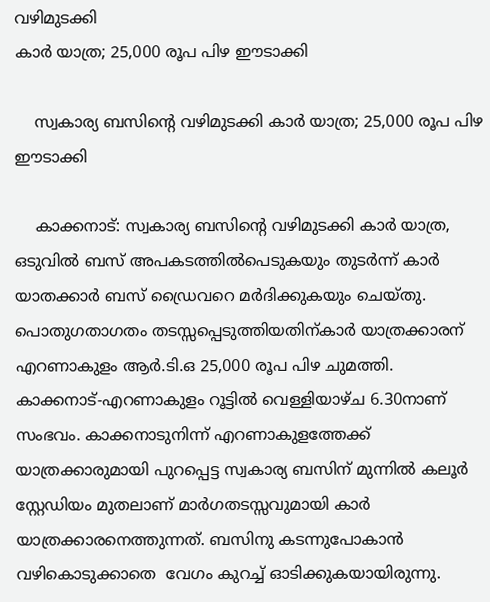വഴിമുടക്കി
കാർ യാത്ര; 25,000 രൂപ പിഴ ഈടാക്കി

    സ്വകാര്യ ബസിന്‍റെ വഴിമുടക്കി കാർ യാത്ര; 25,000 രൂപ പിഴ ഈടാക്കി

    കാക്കനാട്: സ്വകാര്യ ബസിന്‍റെ വഴിമുടക്കി കാർ യാത്ര, ഒടുവിൽ ബസ് അപകടത്തിൽപെടുകയും തുടർന്ന് കാർ യാതക്കാർ ബസ് ഡ്രൈവറെ മർദിക്കുകയും ചെയ്തു. പൊതുഗതാഗതം തടസ്സപ്പെടുത്തിയതിന്കാർ യാത്രക്കാരന് എറണാകുളം ആർ.ടി.ഒ 25,000 രൂപ പിഴ ചുമത്തി.  കാക്കനാട്-എറണാകുളം റൂട്ടിൽ വെള്ളിയാഴ്ച 6.30നാണ് സംഭവം. കാക്കനാടുനിന്ന് എറണാകുളത്തേക്ക് യാത്രക്കാരുമായി പുറപ്പെട്ട സ്വകാര്യ ബസിന് മുന്നിൽ കലൂർ സ്റ്റേഡിയം മുതലാണ് മാർഗതടസ്സവുമായി കാർ യാത്രക്കാരനെത്തുന്നത്. ബസിനു കടന്നുപോകാന്‍ വഴികൊടുക്കാതെ  വേഗം കുറച്ച് ഓടിക്കുകയായിരുന്നു.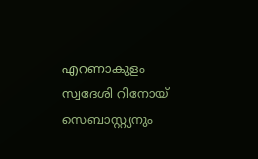എറണാകുളം സ്വദേശി റിനോയ് സെബാസ്റ്റ്യനും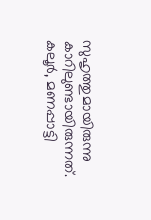സുഹൃത്തുമായിരുന്നു കാറിലുണ്ടായിരുന്നത്. കലൂർ, മണപ്പാട്ടി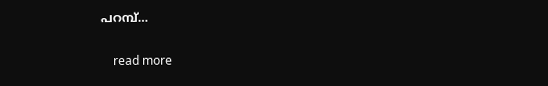പറമ്പ്…

    read more